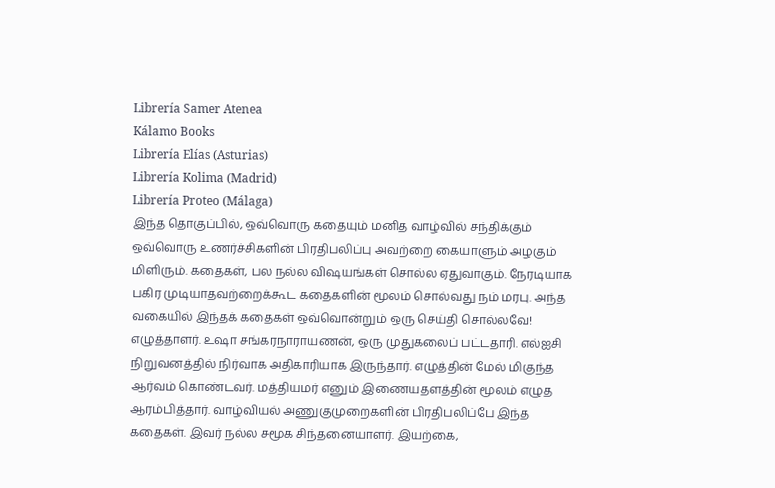Librería Samer Atenea
Kálamo Books
Librería Elías (Asturias)
Librería Kolima (Madrid)
Librería Proteo (Málaga)
இந்த தொகுப்பில், ஒவ்வொரு கதையும் மனித வாழ்வில் சந்திக்கும் ஒவ்வொரு உணர்ச்சிகளின் பிரதிபலிப்பு அவற்றை கையாளும் அழகும் மிளிரும். கதைகள், பல நல்ல விஷயங்கள் சொல்ல ஏதுவாகும். நேரடியாக பகிர முடியாதவற்றைக்கூட கதைகளின் மூலம் சொல்வது நம் மரபு. அந்த வகையில் இந்தக் கதைகள் ஒவ்வொன்றும் ஒரு செய்தி சொல்லவே! எழுத்தாளர். உஷா சங்கரநாராயணன், ஒரு முதுகலைப் பட்டதாரி. எல்ஐசி நிறுவனத்தில் நிர்வாக அதிகாரியாக இருந்தார். எழுத்தின் மேல் மிகுந்த ஆர்வம் கொண்டவர். மத்தியமர் எனும் இணையதளத்தின் மூலம் எழுத ஆரம்பித்தார். வாழ்வியல் அணுகுமுறைகளின் பிரதிபலிப்பே இந்த கதைகள். இவர் நல்ல சமூக சிந்தனையாளர். இயற்கை,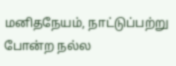மனிதநேயம், நாட்டுப்பற்று போன்ற நல்ல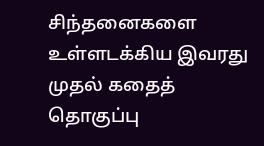சிந்தனைகளை உள்ளடக்கிய இவரது முதல் கதைத் தொகுப்பு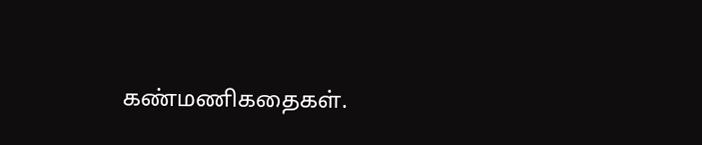கண்மணிகதைகள்.